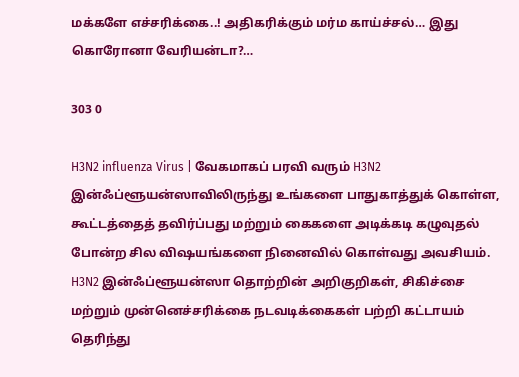மக்களே எச்சரிக்கை..! அதிகரிக்கும் மர்ம காய்ச்சல்… இது கொரோனா வேரியன்டா?…

303 0

H3N2 influenza Virus | வேகமாகப் பரவி வரும் H3N2 இன்ஃப்ளூயன்ஸாவிலிருந்து உங்களை பாதுகாத்துக் கொள்ள, கூட்டத்தைத் தவிர்ப்பது மற்றும் கைகளை அடிக்கடி கழுவுதல் போன்ற சில விஷயங்களை நினைவில் கொள்வது அவசியம். H3N2 இன்ஃப்ளூயன்ஸா தொற்றின் அறிகுறிகள், சிகிச்சை மற்றும் முன்னெச்சரிக்கை நடவடிக்கைகள் பற்றி கட்டாயம் தெரிந்து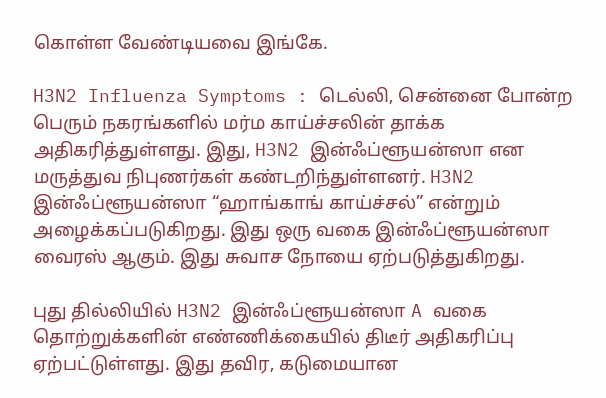கொள்ள வேண்டியவை இங்கே.

H3N2 Influenza Symptoms : டெல்லி, சென்னை போன்ற பெரும் நகரங்களில் மர்ம காய்ச்சலின் தாக்க அதிகரித்துள்ளது. இது, H3N2 இன்ஃப்ளூயன்ஸா என மருத்துவ நிபுணர்கள் கண்டறிந்துள்ளனர். H3N2 இன்ஃப்ளூயன்ஸா “ஹாங்காங் காய்ச்சல்” என்றும் அழைக்கப்படுகிறது. இது ஒரு வகை இன்ஃப்ளூயன்ஸா வைரஸ் ஆகும். இது சுவாச நோயை ஏற்படுத்துகிறது.

புது தில்லியில் H3N2 இன்ஃப்ளூயன்ஸா A வகை தொற்றுக்களின் எண்ணிக்கையில் திடீர் அதிகரிப்பு ஏற்பட்டுள்ளது. இது தவிர, கடுமையான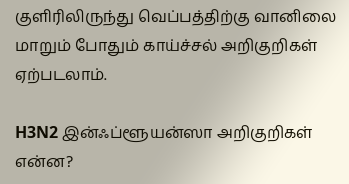குளிரிலிருந்து வெப்பத்திற்கு வானிலை மாறும் போதும் காய்ச்சல் அறிகுறிகள் ஏற்படலாம்.

H3N2 இன்ஃப்ளூயன்ஸா அறிகுறிகள் என்ன?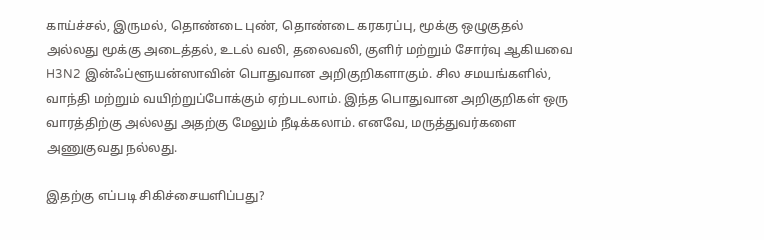காய்ச்சல், இருமல், தொண்டை புண், தொண்டை கரகரப்பு, மூக்கு ஒழுகுதல் அல்லது மூக்கு அடைத்தல், உடல் வலி, தலைவலி, குளிர் மற்றும் சோர்வு ஆகியவை H3N2 இன்ஃப்ளூயன்ஸாவின் பொதுவான அறிகுறிகளாகும். சில சமயங்களில், வாந்தி மற்றும் வயிற்றுப்போக்கும் ஏற்படலாம். இந்த பொதுவான அறிகுறிகள் ஒரு வாரத்திற்கு அல்லது அதற்கு மேலும் நீடிக்கலாம். எனவே, மருத்துவர்களை அணுகுவது நல்லது.

இதற்கு எப்படி சிகிச்சையளிப்பது?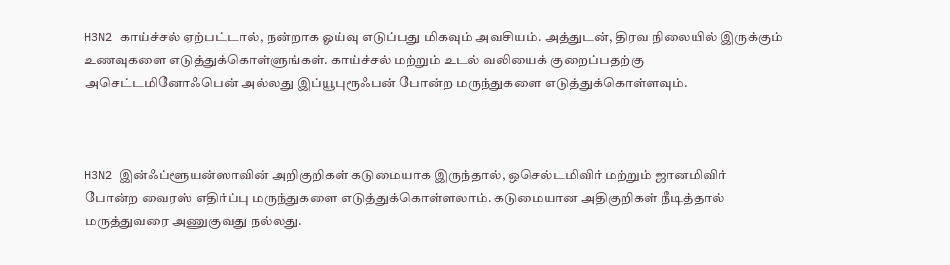H3N2 காய்ச்சல் ஏற்பட்டால், நன்றாக ஓய்வு எடுப்பது மிகவும் அவசியம். அத்துடன், திரவ நிலையில் இருக்கும் உணவுகளை எடுத்துக்கொள்ளுங்கள். காய்ச்சல் மற்றும் உடல் வலியைக் குறைப்பதற்கு அசெட்டமினோஃபென் அல்லது இப்யூபுரூஃபன் போன்ற மருந்துகளை எடுத்துக்கொள்ளவும்.



H3N2 இன்ஃப்ளூயன்ஸாவின் அறிகுறிகள் கடுமையாக இருந்தால், ஒசெல்டமிவிர் மற்றும் ஜானமிவிர் போன்ற வைரஸ் எதிர்ப்பு மருந்துகளை எடுத்துக்கொள்ளலாம். கடுமையான அதிகுறிகள் நீடித்தால் மருத்துவரை அணுகுவது நல்லது.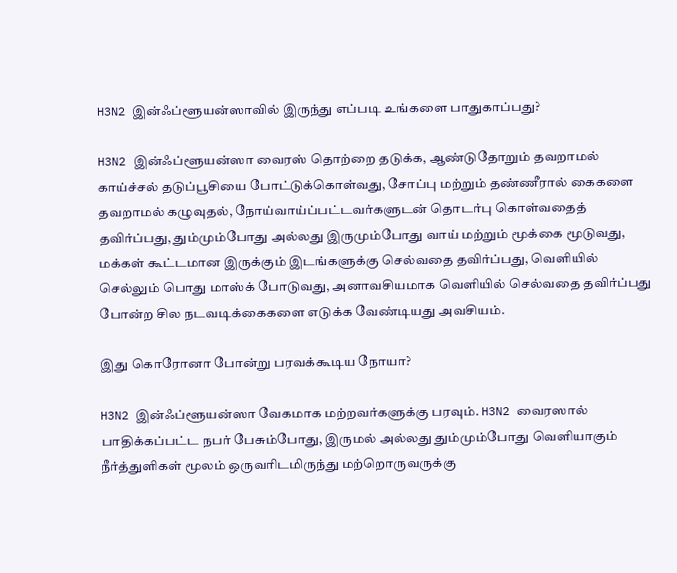H3N2 இன்ஃப்ளூயன்ஸாவில் இருந்து எப்படி உங்களை பாதுகாப்பது?

H3N2 இன்ஃப்ளூயன்ஸா வைரஸ் தொற்றை தடுக்க, ஆண்டுதோறும் தவறாமல் காய்ச்சல் தடுப்பூசியை போட்டுக்கொள்வது, சோப்பு மற்றும் தண்ணீரால் கைகளை தவறாமல் கழுவுதல், நோய்வாய்ப்பட்டவர்களுடன் தொடர்பு கொள்வதைத் தவிர்ப்பது, தும்மும்போது அல்லது இருமும்போது வாய் மற்றும் மூக்கை மூடுவது, மக்கள் கூட்டமான இருக்கும் இடங்களுக்கு செல்வதை தவிர்ப்பது, வெளியில் செல்லும் பொது மாஸ்க் போடுவது, அனாவசியமாக வெளியில் செல்வதை தவிர்ப்பது போன்ற சில நடவடிக்கைகளை எடுக்க வேண்டியது அவசியம்.

இது கொரோனா போன்று பரவக்கூடிய நோயா?

H3N2 இன்ஃப்ளூயன்ஸா வேகமாக மற்றவர்களுக்கு பரவும். H3N2 வைரஸால் பாதிக்கப்பட்ட நபர் பேசும்போது, இருமல் அல்லது தும்மும்போது வெளியாகும் நீர்த்துளிகள் மூலம் ஒருவரிடமிருந்து மற்றொருவருக்கு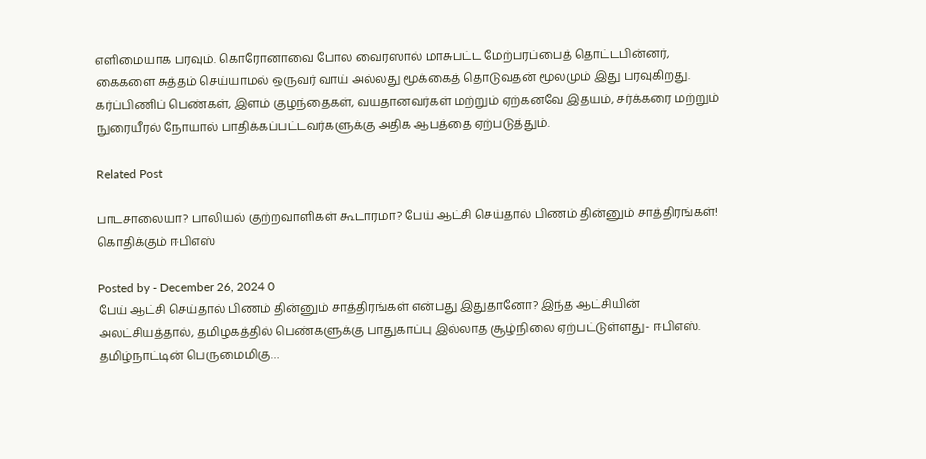எளிமையாக பரவும். கொரோனாவை போல வைரஸால் மாசுபட்ட மேற்பரப்பைத் தொட்டபின்னர், கைகளை சுத்தம் செய்யாமல் ஒருவர் வாய் அல்லது மூக்கைத் தொடுவதன் மூலமும் இது பரவுகிறது. கர்ப்பிணிப் பெண்கள், இளம் குழந்தைகள், வயதானவர்கள் மற்றும் ஏற்கனவே இதயம், சர்க்கரை மற்றும் நுரையீரல் நோயால் பாதிக்கப்பட்டவர்களுக்கு அதிக ஆபத்தை ஏற்படுத்தும்.

Related Post

பாடசாலையா? பாலியல் குற்றவாளிகள் கூடாரமா? பேய் ஆட்சி செய்தால் பிணம் தின்னும் சாத்திரங்கள்! கொதிக்கும் ஈபிஎஸ்

Posted by - December 26, 2024 0
பேய் ஆட்சி செய்தால் பிணம் தின்னும் சாத்திரங்கள் என்பது இதுதானோ? இந்த ஆட்சியின் அலட்சியத்தால், தமிழகத்தில் பெண்களுக்கு பாதுகாப்பு இல்லாத சூழ்நிலை ஏற்பட்டுள்ளது- ஈபிஎஸ். தமிழ்நாட்டின் பெருமைமிகு…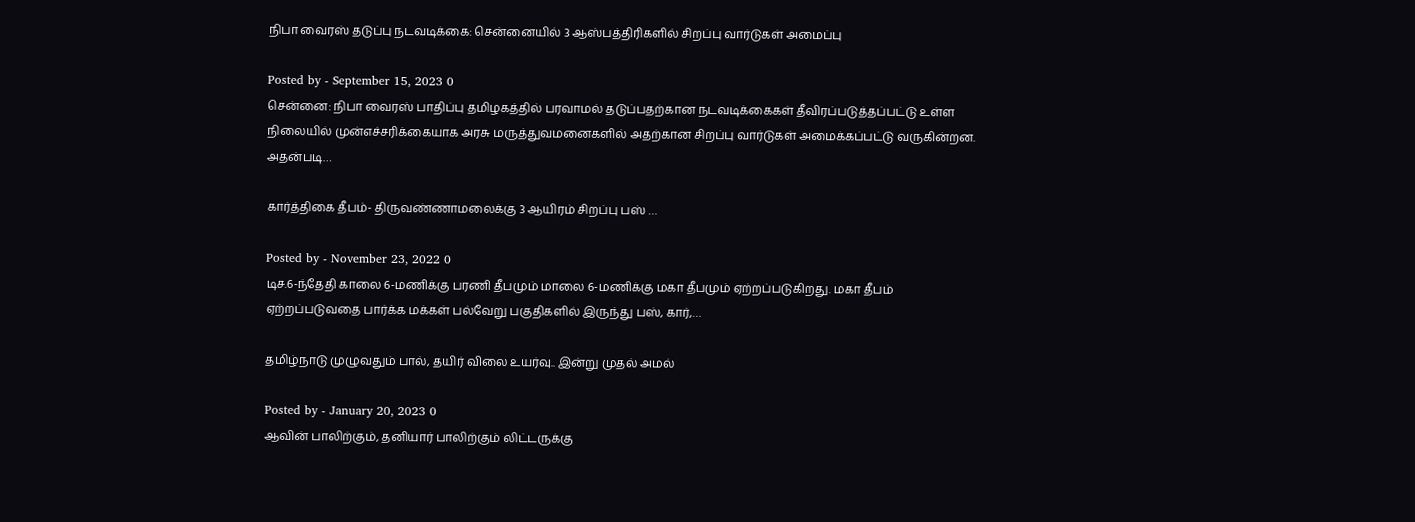நிபா வைரஸ் தடுப்பு நடவடிக்கை: சென்னையில் 3 ஆஸ்பத்திரிகளில் சிறப்பு வார்டுகள் அமைப்பு

Posted by - September 15, 2023 0
சென்னை: நிபா வைரஸ் பாதிப்பு தமிழகத்தில் பரவாமல் தடுப்பதற்கான நடவடிக்கைகள் தீவிரப்படுத்தப்பட்டு உள்ள நிலையில் முன்எச்சரிக்கையாக அரசு மருத்துவமனைகளில் அதற்கான சிறப்பு வார்டுகள் அமைக்கப்பட்டு வருகின்றன. அதன்படி…

கார்த்திகை தீபம்- திருவண்ணாமலைக்கு 3 ஆயிரம் சிறப்பு பஸ் …

Posted by - November 23, 2022 0
டிச.6-ந்தேதி காலை 6-மணிக்கு பரணி தீபமும் மாலை 6-மணிக்கு மகா தீபமும் ஏற்றப்படுகிறது. மகா தீபம் ஏற்றப்படுவதை பார்க்க மக்கள் பல்வேறு பகுதிகளில் இருந்து பஸ், கார்,…

தமிழ்நாடு முழுவதும் பால், தயிர் விலை உயர்வு.. இன்று முதல் அமல்

Posted by - January 20, 2023 0
ஆவின் பாலிற்கும், தனியார் பாலிற்கும் லிட்டருக்கு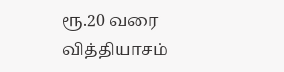ரூ.20 வரை வித்தியாசம்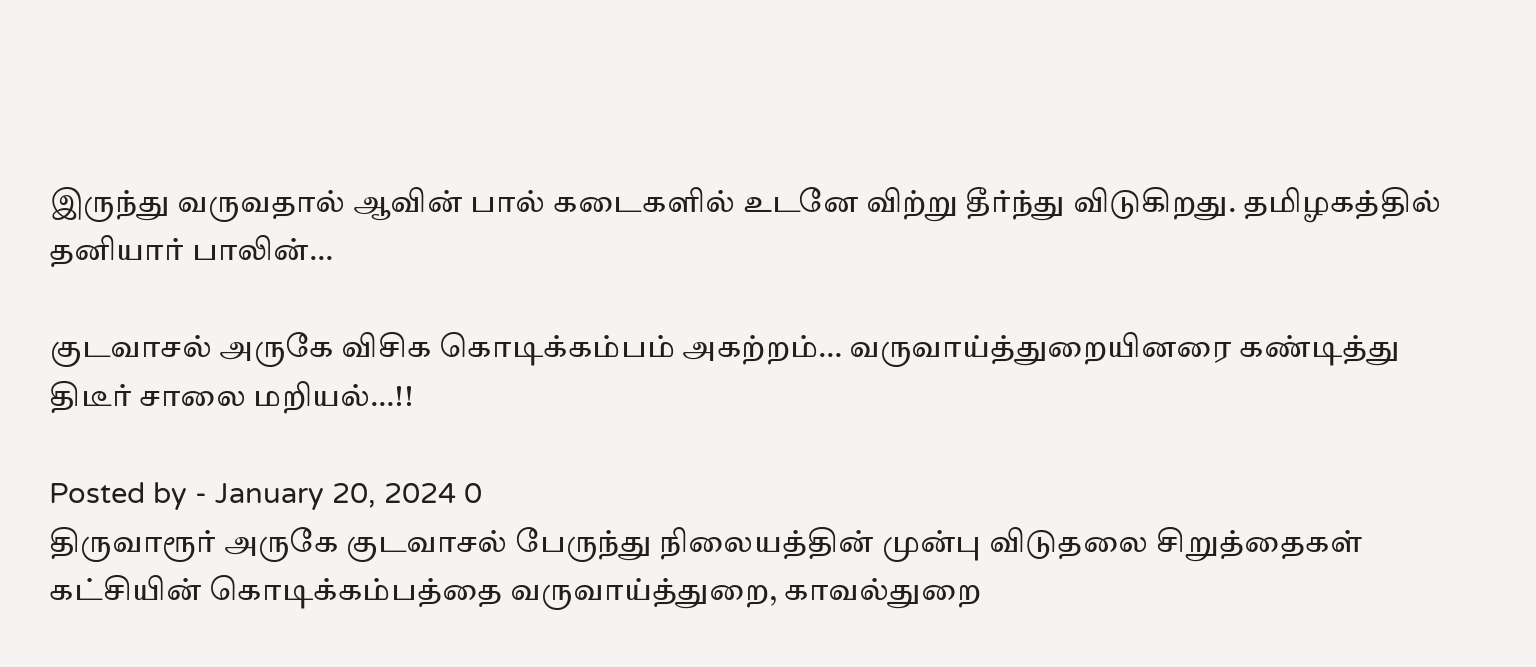இருந்து வருவதால் ஆவின் பால் கடைகளில் உடனே விற்று தீர்ந்து விடுகிறது. தமிழகத்தில் தனியார் பாலின்…

குடவாசல் அருகே விசிக கொடிக்கம்பம் அகற்றம்… வருவாய்த்துறையினரை கண்டித்து திடீர் சாலை மறியல்…!!

Posted by - January 20, 2024 0
திருவாரூர் அருகே குடவாசல் பேருந்து நிலையத்தின் முன்பு விடுதலை சிறுத்தைகள் கட்சியின் கொடிக்கம்பத்தை வருவாய்த்துறை, காவல்துறை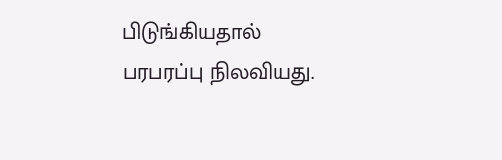பிடுங்கியதால் பரபரப்பு நிலவியது.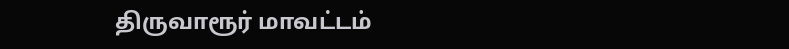திருவாரூர் மாவட்டம்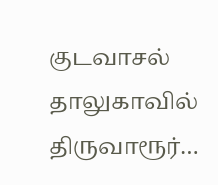குடவாசல் தாலுகாவில் திருவாரூர்…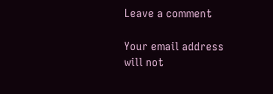Leave a comment

Your email address will not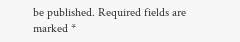be published. Required fields are marked *